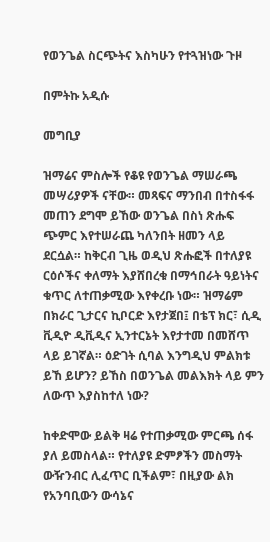የወንጌል ስርጭትና እስካሁን የተጓዝነው ጉዞ

በምትኩ አዲሱ

መግቢያ

ዝማሬና ምስሎች የቆዩ የወንጌል ማሠራጫ መሣሪያዎች ናቸው። መጻፍና ማንበብ በተስፋፋ መጠን ደግሞ ይኸው ወንጌል በስነ ጽሑፍ ጭምር እየተሠራጨ ካለንበት ዘመን ላይ ደርሷል። ከቅርብ ጊዜ ወዲህ ጽሑፎች በተለያዩ ርዕሶችና ቀለማት እያሸበረቁ በማኅበራት ዓይነትና ቁጥር ለተጠቃሚው እየቀረቡ ነው። ዝማሬም በክራር ጊታርና ኪቦርድ እየታጀበ፤ በቴፕ ክር፣ ሲዲ ቪዲዮ ዲቪዲና ኢንተርኔት እየታተመ በመሸጥ ላይ ይገኛል። ዕድገት ሲባል እንግዲህ ምልክቱ ይኸ ይሆን? ይኸስ በወንጌል መልእክት ላይ ምን ለውጥ እያስከተለ ነው?

ከቀድሞው ይልቅ ዛሬ የተጠቃሚው ምርጫ ሰፋ ያለ ይመስላል። የተለያዩ ድምፆችን መስማት ውዥንብር ሊፈጥር ቢችልም፣ በዚያው ልክ የአንባቢውን ውሳኔና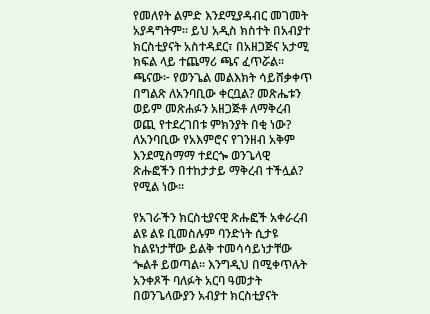የመለየት ልምድ እንደሚያዳብር መገመት አያዳግትም። ይህ አዲስ ክስተት በአብያተ ክርስቲያናት አስተዳደር፣ በአዘጋጅና አታሚ ክፍል ላይ ተጨማሪ ጫና ፈጥሯል። ጫናው፦ የወንጌል መልእክት ሳይሸቃቀጥ በግልጽ ለአንባቢው ቀርቧል? መጽሔቱን ወይም መጽሐፉን አዘጋጅቶ ለማቅረብ ወጪ የተደረገበቱ ምክንያት በቂ ነው? ለአንባቢው የአእምሮና የገንዘብ አቅም እንደሚስማማ ተደርጐ ወንጌላዊ ጽሑፎችን በተከታታይ ማቅረብ ተችሏል? የሚል ነው።

የአገራችን ክርስቲያናዊ ጽሑፎች አቀራረብ ልዩ ልዩ ቢመስሉም ባንድነት ሲታዩ ከልዩነታቸው ይልቅ ተመሳሳይነታቸው ጐልቶ ይወጣል። እንግዲህ በሚቀጥሉት አንቀጾች ባለፉት አርባ ዓመታት በወንጌላውያን አብያተ ክርስቲያናት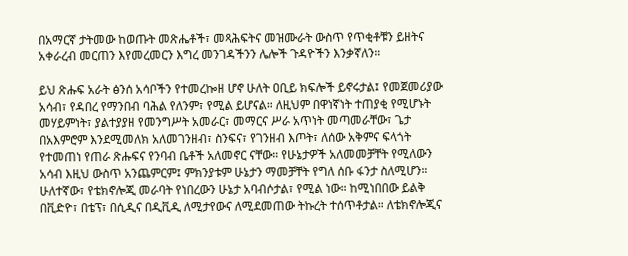በአማርኛ ታትመው ከወጡት መጽሔቶች፣ መጻሕፍትና መዝሙራት ውስጥ የጥቂቶቹን ይዘትና አቀራረብ መርጠን እየመረመርን እግረ መንገዳችንን ሌሎች ጉዳዮችን እንቃኛለን።

ይህ ጽሑፍ አራት ፅንሰ አሳቦችን የተመረኰዘ ሆኖ ሁለት ዐቢይ ክፍሎች ይኖሩታል፤ የመጀመሪያው አሳብ፣ የዳበረ የማንበብ ባሕል የለንም፣ የሚል ይሆናል። ለዚህም በዋነኛነት ተጠያቂ የሚሆኑት መሃይምነት፣ ያልተያያዘ የመንግሥት አመራር፣ መማርና ሥራ አጥነት መጣመራቸው፣ ጌታ በአእምሮም እንደሚመለክ አለመገንዘብ፣ ስንፍና፣ የገንዘብ እጦት፣ ለሰው አቅምና ፍላጎት የተመጠነ የጠራ ጽሑፍና የንባብ ቤቶች አለመኖር ናቸው። የሁኔታዎች አለመመቻቸት የሚለውን አሳብ እዚህ ውስጥ አንጨምርም፤ ምክንያቱም ሁኔታን ማመቻቸት የግለ ሰቡ ፋንታ ስለሚሆን። ሁለተኛው፣ የቴክኖሎጂ መራባት የነበረውን ሁኔታ አባብሶታል፣ የሚል ነው። ከሚነበበው ይልቅ በቪድዮ፣ በቴፕ፣ በሲዲና በዲቪዲ ለሚታየውና ለሚደመጠው ትኩረት ተሰጥቶታል። ለቴክኖሎጂና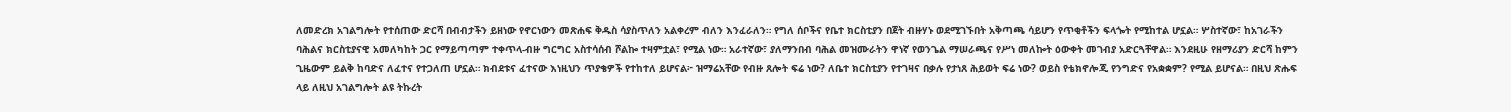ለመድረክ አገልግሎት የተሰጠው ድርሻ በብብታችን ይዘነው የኖርነውን መጽሐፍ ቅዱስ ሳያስጥለን አልቀረም ብለን እንፈራለን። የግለ ሰቦችና የቤተ ክርስቲያን በጀት ብዙሃኑ ወደሚገኙበት አቅጣጫ ሳይሆን የጥቂቶችን ፍላጐት የሚከተል ሆኗል። ሦስተኛው፣ ከአገራችን ባሕልና ክርስቲያናዊ አመለካከት ጋር የማይጣጣም ተቀጥላ-ብዙ ግርግር አስተሳሰብ ሾልኰ ተዛምቷል፣ የሚል ነው። አራተኛው፣ ያለማንበብ ባሕል መዝሙራትን ዋነኛ የወንጌል ማሠራጫና የሥነ መለኰት ዕውቀት መገብያ አድርጓቸዋል። እንደዚሁ የዘማሪያን ድርሻ ከምን ጊዜውም ይልቅ ከባድና ለፈተና የተጋለጠ ሆኗል። ክብደቱና ፈተናው እነዚህን ጥያቄዎች የተከተለ ይሆናል፦ ዝማሬአቸው የብዙ ጸሎት ፍሬ ነው? ለቤተ ክርስቲያን የተገዛና በቃሉ የታነጸ ሕይወት ፍሬ ነው? ወይስ የቴክኖሎጂ የንግድና የአቋቋም? የሚል ይሆናል። በዚህ ጽሑፍ ላይ ለዚህ አገልግሎት ልዩ ትኩረት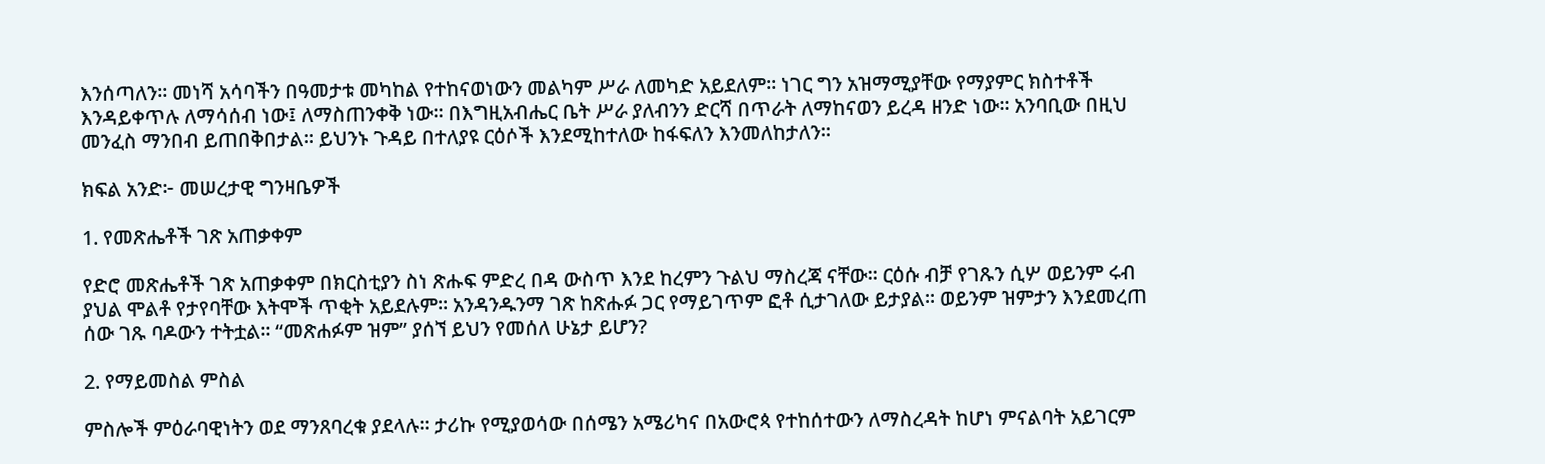እንሰጣለን። መነሻ አሳባችን በዓመታቱ መካከል የተከናወነውን መልካም ሥራ ለመካድ አይደለም። ነገር ግን አዝማሚያቸው የማያምር ክስተቶች እንዳይቀጥሉ ለማሳሰብ ነው፤ ለማስጠንቀቅ ነው። በእግዚአብሔር ቤት ሥራ ያለብንን ድርሻ በጥራት ለማከናወን ይረዳ ዘንድ ነው። አንባቢው በዚህ መንፈስ ማንበብ ይጠበቅበታል። ይህንኑ ጉዳይ በተለያዩ ርዕሶች እንደሚከተለው ከፋፍለን እንመለከታለን።

ክፍል አንድ፦ መሠረታዊ ግንዛቤዎች

1. የመጽሔቶች ገጽ አጠቃቀም

የድሮ መጽሔቶች ገጽ አጠቃቀም በክርስቲያን ስነ ጽሑፍ ምድረ በዳ ውስጥ እንደ ከረምን ጉልህ ማስረጃ ናቸው። ርዕሱ ብቻ የገጹን ሲሦ ወይንም ሩብ ያህል ሞልቶ የታየባቸው እትሞች ጥቂት አይደሉም። አንዳንዱንማ ገጽ ከጽሑፉ ጋር የማይገጥም ፎቶ ሲታገለው ይታያል። ወይንም ዝምታን እንደመረጠ ሰው ገጹ ባዶውን ተትቷል። “መጽሐፉም ዝም” ያሰኘ ይህን የመሰለ ሁኔታ ይሆን?

2. የማይመስል ምስል

ምስሎች ምዕራባዊነትን ወደ ማንጸባረቁ ያደላሉ። ታሪኩ የሚያወሳው በሰሜን አሜሪካና በአውሮጳ የተከሰተውን ለማስረዳት ከሆነ ምናልባት አይገርም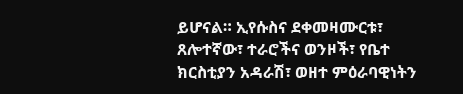ይሆናል። ኢየሱስና ደቀመዛሙርቱ፣ ጸሎተኛው፣ ተራሮችና ወንዞች፣ የቤተ ክርስቲያን አዳራሽ፣ ወዘተ ምዕራባዊነትን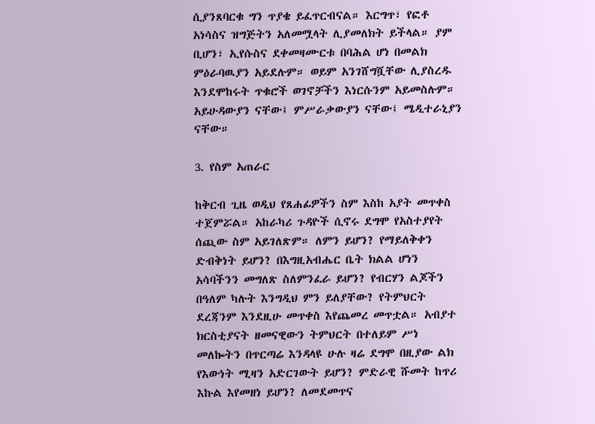ሲያንጸባርቁ ግን ጥያቄ ይፈጥርብናል። እርግጥ፣ የፎቶ አነሳስና ዝግጅትን አለመሟላት ሊያመለክት ይችላል። ያም ቢሆን፣ ኢየሱስና ደቀመዛሙርቱ በባሕል ሆነ በመልክ ምዕራባዉያን አይደሉም። ወይም አንገሸግሿቸው ሊያስረዱ እንደሞከሩት ጥቁሮች ወገኖቻችን እነርሱንም አይመስሉም። አይሁዳውያን ናቸው፤ ምሥራቃውያን ናቸው፤ ሜዲተራኒያን ናቸው።

3. የስም አጠራር

ከቅርብ ጊዜ ወዲህ የጸሐፊዎችን ስም እስከ አያት መጥቀስ ተጀምሯል። አከራካሪ ጉዳዮች ሲኖሩ ደግሞ የአስተያየት ሰጪው ስም አይገለጽም። ለምን ይሆን? የማይለቅቀን ድብቅነት ይሆን? በእግዚአብሔር ቤት ክልል ሆነን አሳባችንን መግለጽ ስለምንፈራ ይሆን? የብርሃን ልጆችን በዓለም ካሉት እንግዲህ ምን ይለያቸው? የትምህርት ደረጃንም እንደዚሁ መጥቀስ እየጨመረ መጥቷል። አብያተ ክርስቲያናት ዘመናዊውን ትምህርት በተለይም ሥነ መለኰትን በጥርጣሬ እንዳላዩ ሁሉ ዛሬ ደግሞ በዚያው ልክ የእውነት ሚዛን አድርገውት ይሆን? ምድራዊ ሹመት ከጥሪ እኩል እየመዘነ ይሆን? ለመደመጥና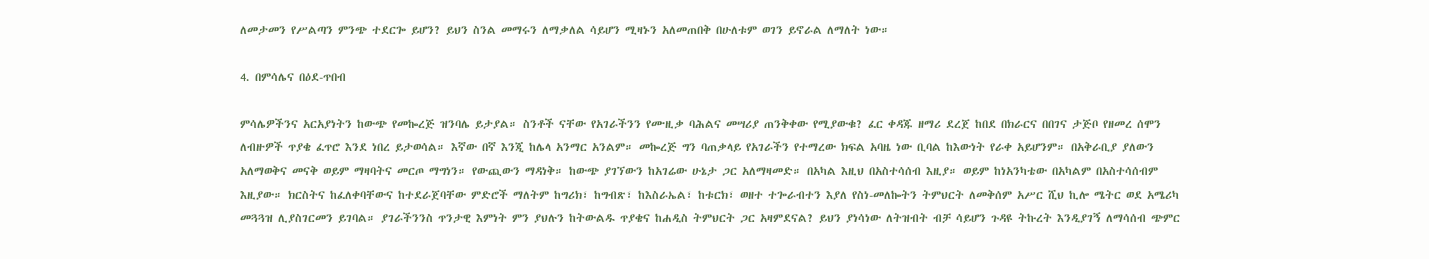ለመታመን የሥልጣን ምንጭ ተደርጐ ይሆን? ይህን ስንል መማሩን ለማቃለል ሳይሆን ሚዛኑን አለመጠበቅ በሁለቱም ወገን ይኖራል ለማለት ነው።

4. በምሳሌና በዕደ-ጥበብ

ምሳሌዎችንና አርአያነትን ከውጭ የመኰረጅ ዝንባሌ ይታያል። ስንቶች ናቸው የአገራችንን የሙዚቃ ባሕልና መሣሪያ ጠንቅቀው የሚያውቁ? ፈር ቀዳጁ ዘማሪ ደረጀ ከበደ በክራርና በበገና ታጅቦ የዘመረ ሰሞን ለብዙዎች ጥያቄ ፈጥሮ እንደ ነበረ ይታወሳል። እኛው በኛ እንጂ ከሌላ አንማር አንልም። መኰረጅ ግን ባጠቃላይ የአገራችን የተማረው ክፍል አባዜ ነው ቢባል ከእውነት የራቀ አይሆንም። በአቅራቢያ ያለውን አለማወቅና መናቅ ወይም ማዛባትና መርጦ ማግነን። የውጪውን ማዳነቅ። ከውጭ ያገኘውን ከአገሬው ሁኔታ ጋር አለማዛመድ። በአካል እዚህ በአስተሳሰብ እዚያ። ወይም ከነአንካቴው በአካልም በአስተሳሰብም እዚያው። ክርስትና ከፈለቀባቸውና ከተደራጀባቸው ምድሮች ማለትም ከግሪክ፣ ከግብጽ፣ ከእስራኤል፣ ከቱርክ፣ ወዘተ ተጐራብተን እያለ የስነ-መለኰትን ትምህርት ለመቅሰም አሥር ሺህ ኪሎ ሜትር ወደ አሜሪካ መጓጓዝ ሊያስገርመን ይገባል። ያገራችንንስ ጥንታዊ እምነት ምን ያህሉን ከትውልዱ ጥያቄና ከሐዲስ ትምህርት ጋር አዛምደናል? ይህን ያነሳነው ለትዝብት ብቻ ሳይሆን ጉዳዩ ትኩረት እንዲያገኝ ለማሳሰብ ጭምር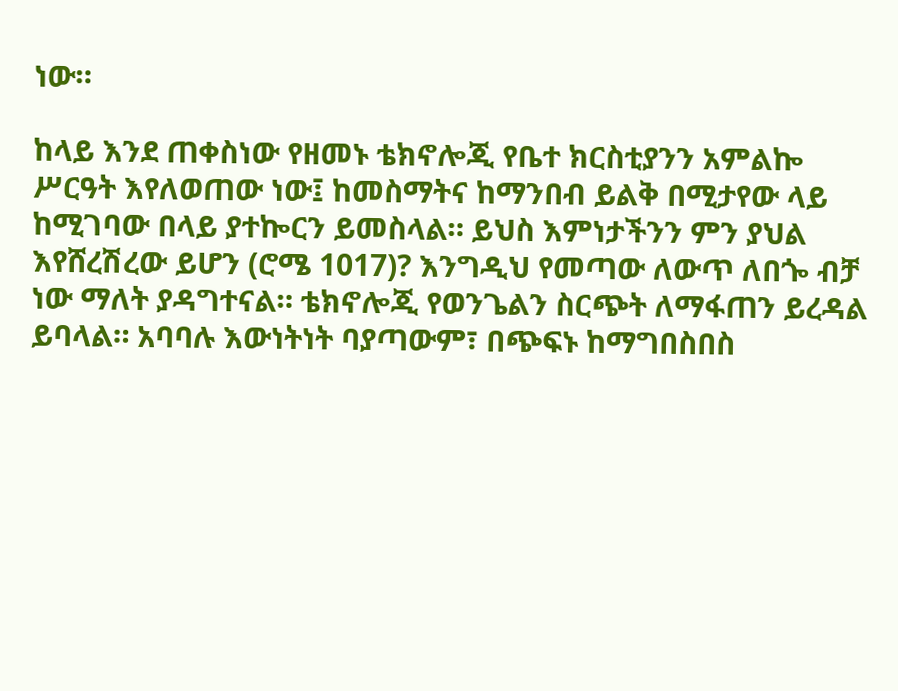ነው።

ከላይ እንደ ጠቀስነው የዘመኑ ቴክኖሎጂ የቤተ ክርስቲያንን አምልኰ ሥርዓት እየለወጠው ነው፤ ከመስማትና ከማንበብ ይልቅ በሚታየው ላይ ከሚገባው በላይ ያተኰርን ይመስላል። ይህስ እምነታችንን ምን ያህል እየሸረሽረው ይሆን (ሮሜ 1017)? እንግዲህ የመጣው ለውጥ ለበጐ ብቻ ነው ማለት ያዳግተናል። ቴክኖሎጂ የወንጌልን ስርጭት ለማፋጠን ይረዳል ይባላል። አባባሉ እውነትነት ባያጣውም፣ በጭፍኑ ከማግበስበስ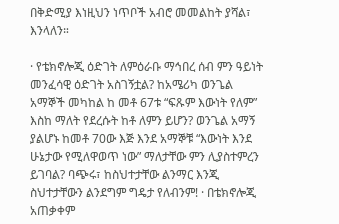በቅድሚያ እነዚህን ነጥቦች አብሮ መመልከት ያሻል፣ እንላለን።

· የቴክኖሎጂ ዕድገት ለምዕራቡ ማኅበረ ሰብ ምን ዓይነት መንፈሳዊ ዕድገት አስገኝቷል? ከአሜሪካ ወንጌል አማኞች መካከል ከ መቶ 67ቱ “ፍጹም እውነት የለም” እስከ ማለት የደረሱት ከቶ ለምን ይሆን? ወንጌል አማኝ ያልሆኑ ከመቶ 70ው እጅ እንደ አማኞቹ “እውነት እንደ ሁኔታው የሚለዋወጥ ነው” ማለታቸው ምን ሊያስተምረን ይገባል? ባጭሩ፣ ከስህተታቸው ልንማር እንጂ ስህተታቸውን ልንደግም ግዴታ የለብንም! · በቴክኖሎጂ አጠቃቀም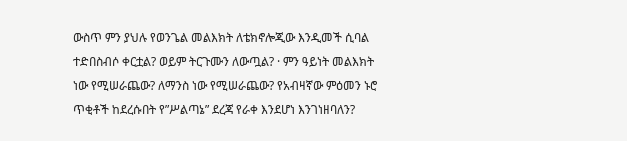ውስጥ ምን ያህሉ የወንጌል መልእክት ለቴክኖሎጂው እንዲመች ሲባል ተድበስብሶ ቀርቷል? ወይም ትርጉሙን ለውጧል? · ምን ዓይነት መልእክት ነው የሚሠራጨው? ለማንስ ነው የሚሠራጨው? የአብዛኛው ምዕመን ኑሮ ጥቂቶች ከደረሱበት የ”ሥልጣኔ” ደረጃ የራቀ እንደሆነ እንገነዘባለን?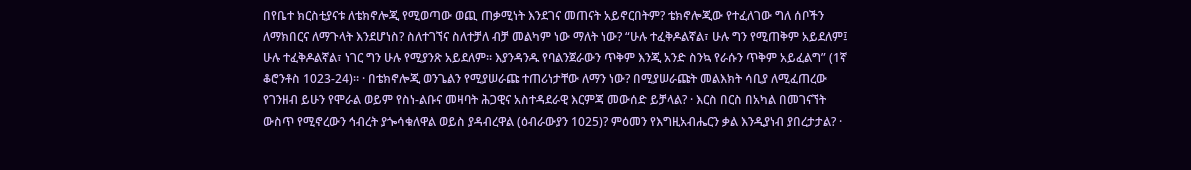በየቤተ ክርስቲያናቱ ለቴክኖሎጂ የሚወጣው ወጪ ጠቃሚነት እንደገና መጠናት አይኖርበትም? ቴክኖሎጂው የተፈለገው ግለ ሰቦችን ለማክበርና ለማጉላት እንደሆነስ? ስለተገኘና ስለተቻለ ብቻ መልካም ነው ማለት ነው? “ሁሉ ተፈቅዶልኛል፣ ሁሉ ግን የሚጠቅም አይደለም፤ ሁሉ ተፈቅዶልኛል፣ ነገር ግን ሁሉ የሚያንጽ አይደለም። እያንዳንዱ የባልንጀራውን ጥቅም እንጂ አንድ ስንኳ የራሱን ጥቅም አይፈልግ” (1ኛ ቆሮንቶስ 1023-24)። · በቴክኖሎጂ ወንጌልን የሚያሠራጩ ተጠሪነታቸው ለማን ነው? በሚያሠራጩት መልእክት ሳቢያ ለሚፈጠረው የገንዘብ ይሁን የሞራል ወይም የስነ-ልቡና መዛባት ሕጋዊና አስተዳደራዊ እርምጃ መውሰድ ይቻላል? · እርስ በርስ በአካል በመገናኘት ውስጥ የሚኖረውን ኅብረት ያጐሳቁለዋል ወይስ ያዳብረዋል (ዕብራውያን 1025)? ምዕመን የእግዚአብሔርን ቃል እንዲያነብ ያበረታታል? ·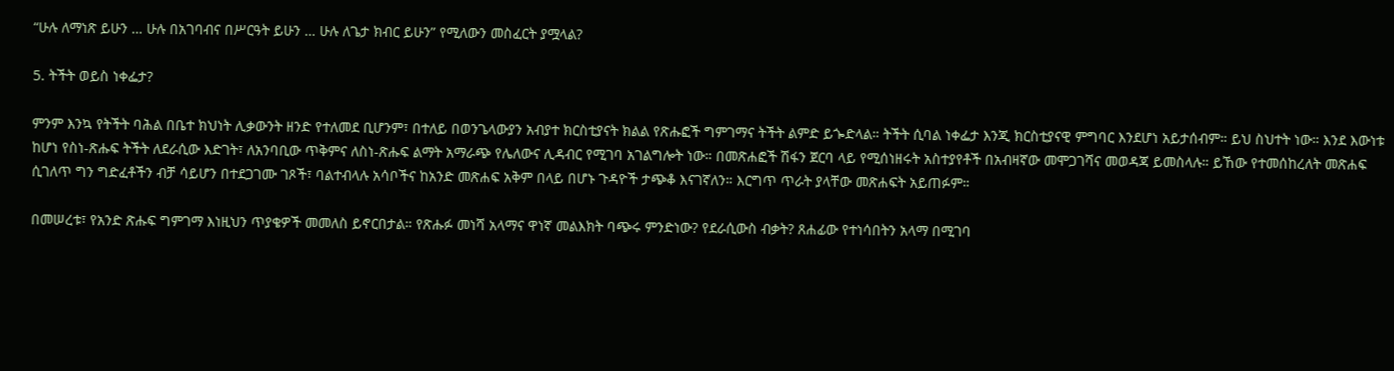“ሁሉ ለማነጽ ይሁን … ሁሉ በአገባብና በሥርዓት ይሁን … ሁሉ ለጌታ ክብር ይሁን” የሚለውን መስፈርት ያሟላል?

5. ትችት ወይስ ነቀፌታ?

ምንም እንኳ የትችት ባሕል በቤተ ክህነት ሊቃውንት ዘንድ የተለመደ ቢሆንም፣ በተለይ በወንጌላውያን አብያተ ክርስቲያናት ክልል የጽሑፎች ግምገማና ትችት ልምድ ይጐድላል። ትችት ሲባል ነቀፌታ እንጂ ክርስቲያናዊ ምግባር እንደሆነ አይታሰብም። ይህ ስህተት ነው። እንደ እውነቱ ከሆነ የስነ-ጽሑፍ ትችት ለደራሲው እድገት፣ ለአንባቢው ጥቅምና ለስነ-ጽሑፍ ልማት አማራጭ የሌለውና ሊዳብር የሚገባ አገልግሎት ነው። በመጽሐፎች ሽፋን ጀርባ ላይ የሚሰነዘሩት አስተያየቶች በአብዛኛው መሞጋገሻና መወዳጃ ይመስላሉ። ይኸው የተመሰከረለት መጽሐፍ ሲገለጥ ግን ግድፈቶችን ብቻ ሳይሆን በተደጋገሙ ገጾች፣ ባልተብላሉ አሳቦችና ከአንድ መጽሐፍ አቅም በላይ በሆኑ ጉዳዮች ታጭቆ እናገኛለን። እርግጥ ጥራት ያላቸው መጽሐፍት አይጠፉም።

በመሠረቱ፣ የአንድ ጽሑፍ ግምገማ እነዚህን ጥያቄዎች መመለስ ይኖርበታል። የጽሑፉ መነሻ አላማና ዋነኛ መልእክት ባጭሩ ምንድነው? የደራሲውስ ብቃት? ጸሐፊው የተነሳበትን አላማ በሚገባ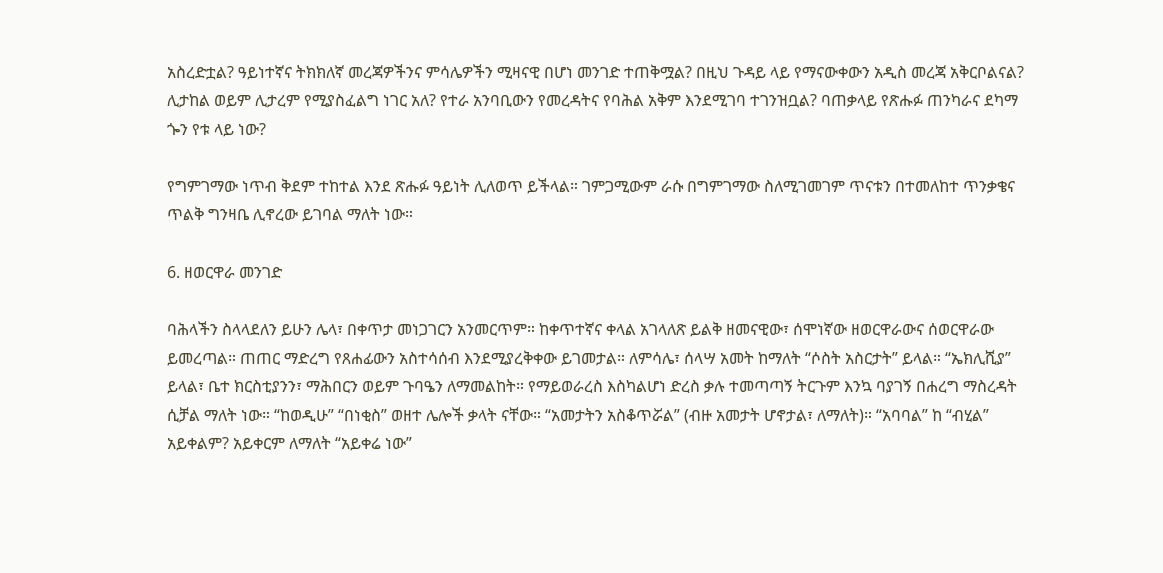አስረድቷል? ዓይነተኛና ትክክለኛ መረጃዎችንና ምሳሌዎችን ሚዛናዊ በሆነ መንገድ ተጠቅሟል? በዚህ ጉዳይ ላይ የማናውቀውን አዲስ መረጃ አቅርቦልናል? ሊታከል ወይም ሊታረም የሚያስፈልግ ነገር አለ? የተራ አንባቢውን የመረዳትና የባሕል አቅም እንደሚገባ ተገንዝቧል? ባጠቃላይ የጽሑፉ ጠንካራና ደካማ ጐን የቱ ላይ ነው?

የግምገማው ነጥብ ቅደም ተከተል እንደ ጽሑፉ ዓይነት ሊለወጥ ይችላል። ገምጋሚውም ራሱ በግምገማው ስለሚገመገም ጥናቱን በተመለከተ ጥንቃቄና ጥልቅ ግንዛቤ ሊኖረው ይገባል ማለት ነው።

6. ዘወርዋራ መንገድ

ባሕላችን ስላላደለን ይሁን ሌላ፣ በቀጥታ መነጋገርን አንመርጥም። ከቀጥተኛና ቀላል አገላለጽ ይልቅ ዘመናዊው፣ ሰሞነኛው ዘወርዋራውና ሰወርዋራው ይመረጣል። ጠጠር ማድረግ የጸሐፊውን አስተሳሰብ እንደሚያረቅቀው ይገመታል። ለምሳሌ፣ ሰላሣ አመት ከማለት “ሶስት አስርታት” ይላል። “ኤክሊሺያ” ይላል፣ ቤተ ክርስቲያንን፣ ማሕበርን ወይም ጉባዔን ለማመልከት። የማይወራረስ እስካልሆነ ድረስ ቃሉ ተመጣጣኝ ትርጉም እንኳ ባያገኝ በሐረግ ማስረዳት ሲቻል ማለት ነው። “ከወዲሁ” “በነቂስ” ወዘተ ሌሎች ቃላት ናቸው። “አመታትን አስቆጥሯል” (ብዙ አመታት ሆኖታል፣ ለማለት)። “አባባል” ከ “ብሂል” አይቀልም? አይቀርም ለማለት “አይቀሬ ነው”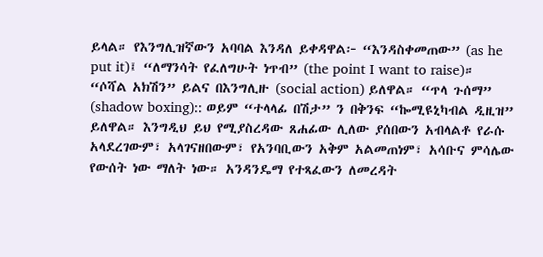ይላል። የእንግሊዝኛውን አባባል እንዳለ ይቀዳዋል፦ “እንዳስቀመጠው” (as he put it)፤ “ለማንሳት የፈለግሁት ነጥብ” (the point I want to raise)። “ሶሻል አክሽን” ይልና በእንግሊዙ (social action) ይለዋል። “ጥላ ጉሰማ” (shadow boxing):: ወይም “ተላላፊ በሽታ” ን በቅንፍ “ኰሚዩኒካብል ዲዚዝ” ይለዋል። እንግዲህ ይህ የሚያስረዳው ጸሐፊው ሊለው ያሰበውን አብላልቶ የራሱ አላደረገውም፣ አላገናዘበውም፣ የአንባቢውን አቅም አልመጠነም፣ አሳቡና ምሳሌው የውሰት ነው ማለት ነው። አንዳንዴማ የተጻፈውን ለመረዳት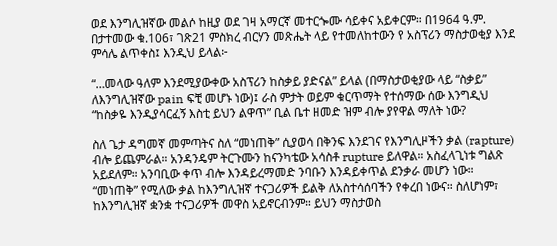ወደ እንግሊዝኛው መልሶ ከዚያ ወደ ገዛ አማርኛ መተርጐሙ ሳይቀና አይቀርም። በ1964 ዓ.ም. በታተመው ቁ.106፣ ገጽ21 ምስክረ ብርሃን መጽሔት ላይ የተመለከተውን የ አስፕሪን ማስታወቂያ እንደ ምሳሌ ልጥቀስ፤ እንዲህ ይላል፦

“…መላው ዓለም እንደሚያውቀው አስፕሪን ከስቃይ ያድናል” ይላል (በማስታወቂያው ላይ “ስቃይ” ለእንግሊዝኛው pain ፍቺ መሆኑ ነው)፤ ራስ ምታት ወይም ቁርጥማት የተሰማው ሰው እንግዲህ “ከስቃዬ እንዲያሳርፈኝ እስቲ ይህን ልዋጥ” ቢል ቤተ ዘመድ ዝም ብሎ ያየዋል ማለት ነው?

ስለ ጌታ ዳግመኛ መምጣትና ስለ “መነጠቅ” ሲያወሳ በቅንፍ እንደገና የእንግሊዞችን ቃል (rapture) ብሎ ይጨምራል። አንዳንዴም ትርጉሙን ከናንካቴው አሳስቶ rupture ይለዋል። አስፈላጊነቱ ግልጽ አይደለም። አንባቢው ቀጥ ብሎ እንዳይረማመድ ንባቡን እንዳይቀጥል ደንቃራ መሆን ነው። “መነጠቅ” የሚለው ቃል ከእንግሊዝኛ ተናጋሪዎች ይልቅ ለአስተሳሰባችን የቀረበ ነውና። ስለሆነም፣ ከእንግሊዝኛ ቋንቋ ተናጋሪዎች መዋስ አይኖርብንም። ይህን ማስታወስ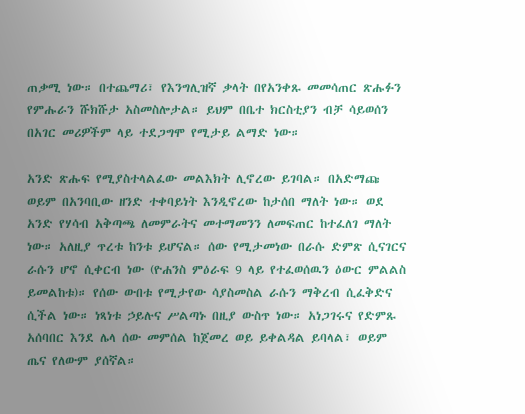ጠቃሚ ነው። በተጨማሪ፣ የእንግሊዝኛ ቃላት በየአንቀጹ መመሳጠር ጽሑፉን የምሑራን ሹክሹታ አስመስሎታል። ይህም በቤተ ክርስቲያን ብቻ ሳይወሰን በአገር መሪዎችም ላይ ተደጋግሞ የሚታይ ልማድ ነው።

አንድ ጽሑፍ የሚያስተላልፈው መልእክት ሊኖረው ይገባል። በአድማጩ ወይም በአንባቢው ዘንድ ተቀባይነት እንዲኖረው ከታሰበ ማለት ነው። ወደ አንድ የሃሳብ አቅጣጫ ለመምራትና መተማመንን ለመፍጠር ከተፈለገ ማለት ነው። አለዚያ ጥረቱ ከንቱ ይሆናል። ሰው የሚታመነው በራሱ ድምጽ ሲናገርና ራሱን ሆኖ ሲቀርብ ነው (ዮሐንስ ምዕራፍ 9 ላይ የተፈወሰዉን ዕውር ምልልስ ይመልከቱ)። የሰው ውበቱ የሚታየው ሳያስመስል ራሱን ማቅረብ ሲፈቅድና ሲችል ነው። ነጻነቱ ኃይሉና ሥልጣኑ በዚያ ውስጥ ነው። አነጋገሩና የድምጹ አሰባበር እንደ ሌላ ሰው መምሰል ከጀመረ ወይ ይቀልዳል ይባላል፣ ወይም ጤና የለውም ያሰኛል።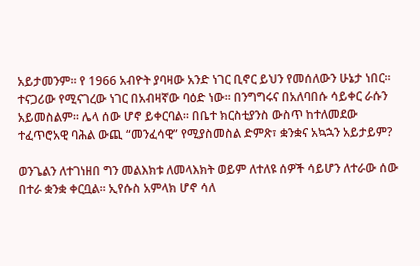አይታመንም። የ 1966 አብዮት ያባዛው አንድ ነገር ቢኖር ይህን የመሰለውን ሁኔታ ነበር። ተናጋሪው የሚናገረው ነገር በአብዛኛው ባዕድ ነው። በንግግሩና በአለባበሱ ሳይቀር ራሱን አይመስልም። ሌላ ሰው ሆኖ ይቀርባል። በቤተ ክርስቲያንስ ውስጥ ከተለመደው ተፈጥሮአዊ ባሕል ውጪ “መንፈሳዊ” የሚያስመስል ድምጽ፣ ቋንቋና አኳኋን አይታይም?

ወንጌልን ለተገነዘበ ግን መልእክቱ ለመላእክት ወይም ለተለዩ ሰዎች ሳይሆን ለተራው ሰው በተራ ቋንቋ ቀርቧል። ኢየሱስ አምላክ ሆኖ ሳለ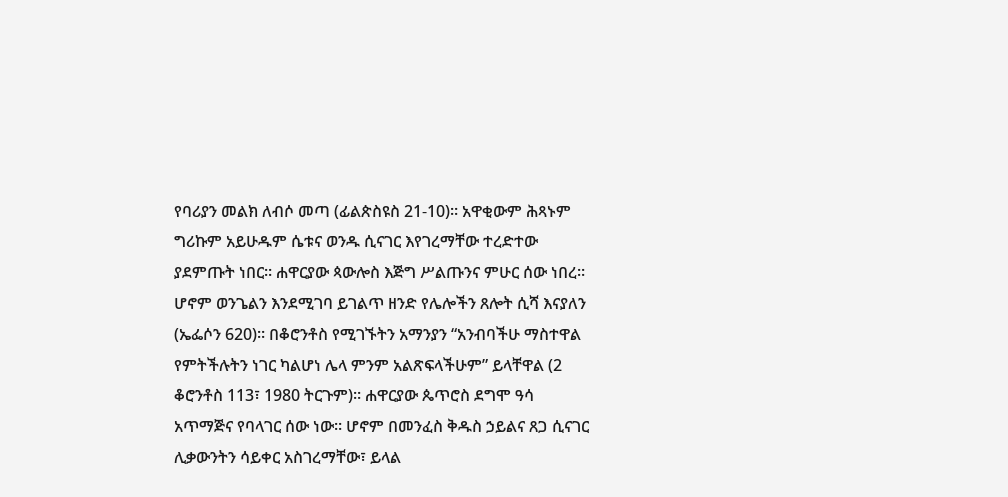የባሪያን መልክ ለብሶ መጣ (ፊልጵስዩስ 21-10)። አዋቂውም ሕጻኑም ግሪኩም አይሁዱም ሴቱና ወንዱ ሲናገር እየገረማቸው ተረድተው ያደምጡት ነበር። ሐዋርያው ጳውሎስ እጅግ ሥልጡንና ምሁር ሰው ነበረ። ሆኖም ወንጌልን እንደሚገባ ይገልጥ ዘንድ የሌሎችን ጸሎት ሲሻ እናያለን (ኤፌሶን 620)። በቆሮንቶስ የሚገኙትን አማንያን “አንብባችሁ ማስተዋል የምትችሉትን ነገር ካልሆነ ሌላ ምንም አልጽፍላችሁም” ይላቸዋል (2 ቆሮንቶስ 113፣ 1980 ትርጉም)። ሐዋርያው ጴጥሮስ ደግሞ ዓሳ አጥማጅና የባላገር ሰው ነው። ሆኖም በመንፈስ ቅዱስ ኃይልና ጸጋ ሲናገር ሊቃውንትን ሳይቀር አስገረማቸው፣ ይላል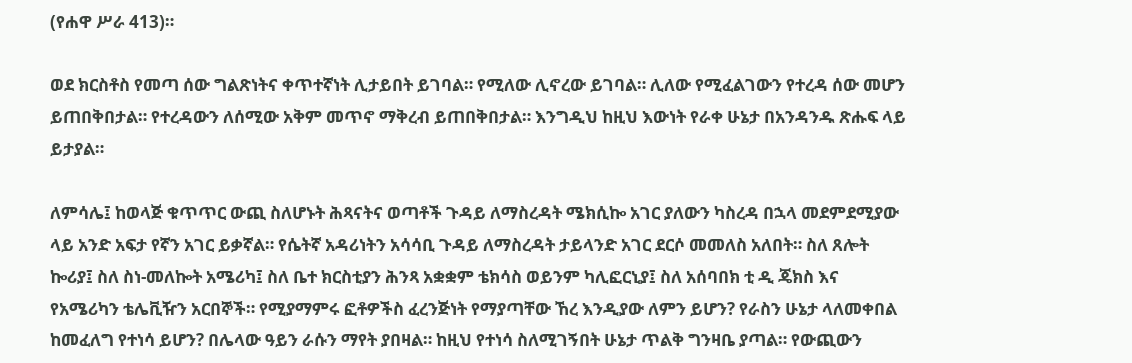(የሐዋ ሥራ 413)።

ወደ ክርስቶስ የመጣ ሰው ግልጽነትና ቀጥተኛነት ሊታይበት ይገባል። የሚለው ሊኖረው ይገባል። ሊለው የሚፈልገውን የተረዳ ሰው መሆን ይጠበቅበታል። የተረዳውን ለሰሚው አቅም መጥኖ ማቅረብ ይጠበቅበታል። እንግዲህ ከዚህ እውነት የራቀ ሁኔታ በአንዳንዱ ጽሑፍ ላይ ይታያል።

ለምሳሌ፤ ከወላጅ ቁጥጥር ውጪ ስለሆኑት ሕጻናትና ወጣቶች ጉዳይ ለማስረዳት ሜክሲኰ አገር ያለውን ካስረዳ በኋላ መደምደሚያው ላይ አንድ አፍታ የኛን አገር ይቃኛል። የሴትኛ አዳሪነትን አሳሳቢ ጉዳይ ለማስረዳት ታይላንድ አገር ደርሶ መመለስ አለበት። ስለ ጸሎት ኰሪያ፤ ስለ ስነ-መለኰት አሜሪካ፤ ስለ ቤተ ክርስቲያን ሕንጻ አቋቋም ቴክሳስ ወይንም ካሊፎርኒያ፤ ስለ አሰባበክ ቲ ዲ ጄክስ እና የአሜሪካን ቴሌቪዥን አርበኞች። የሚያማምሩ ፎቶዎችስ ፈረንጅነት የማያጣቸው ኸረ እንዲያው ለምን ይሆን? የራስን ሁኔታ ላለመቀበል ከመፈለግ የተነሳ ይሆን? በሌላው ዓይን ራሱን ማየት ያበዛል። ከዚህ የተነሳ ስለሚገኝበት ሁኔታ ጥልቅ ግንዛቤ ያጣል። የውጪውን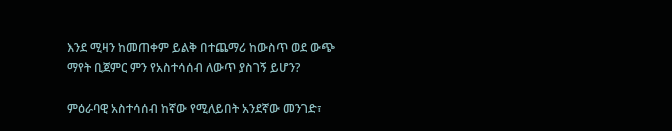እንደ ሚዛን ከመጠቀም ይልቅ በተጨማሪ ከውስጥ ወደ ውጭ ማየት ቢጀምር ምን የአስተሳሰብ ለውጥ ያስገኝ ይሆን?

ምዕራባዊ አስተሳሰብ ከኛው የሚለይበት አንደኛው መንገድ፣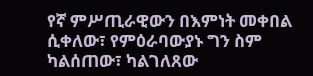የኛ ምሥጢራዊውን በእምነት መቀበል ሲቀለው፣ የምዕራባውያኑ ግን ስም ካልሰጠው፣ ካልገለጸው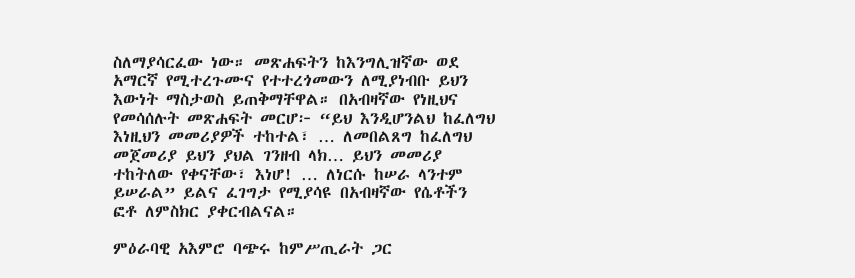ስለማያሳርፈው ነው። መጽሐፍትን ከእንግሊዝኛው ወደ አማርኛ የሚተረጉሙና የተተረጎመውን ለሚያነብቡ ይህን እውነት ማስታወስ ይጠቅማቸዋል። በአብዛኛው የነዚህና የመሳሰሉት መጽሐፍት መርሆ፦ “ይህ እንዲሆንልህ ከፈለግህ እነዚህን መመሪያዎች ተከተል፣ … ለመበልጸግ ከፈለግህ መጀመሪያ ይህን ያህል ገንዘብ ላክ… ይህን መመሪያ ተከትለው የቀናቸው፣ እነሆ! … ለነርሱ ከሠራ ላንተም ይሠራል” ይልና ፈገግታ የሚያሳዩ በአብዛኛው የሴቶችን ፎቶ ለምስክር ያቀርብልናል።

ምዕራባዊ አእምሮ ባጭሩ ከምሥጢራት ጋር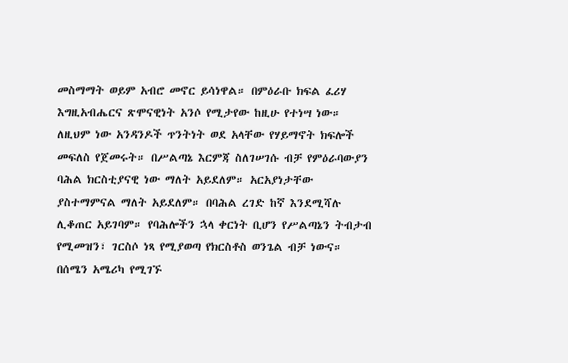መስማማት ወይም አብሮ መኖር ይሳነዋል። በምዕራቡ ክፍል ፈሪሃ እግዚአብሔርና ጽሞናዊነት አንሶ የሚታየው ከዚሁ የተነሣ ነው። ለዚህም ነው አንዳንዶች ጥንትነት ወደ አላቸው የሃይማኖት ክፍሎች መፍለስ የጀመሩት። በሥልጣኔ እርምጃ ስለገሠገሱ ብቻ የምዕራባውያን ባሕል ክርስቲያናዊ ነው ማለት አይደለም። አርአያነታቸው ያስተማምናል ማለት አይደለም። በባሕል ረገድ ከኛ እንደሚሻሉ ሊቆጠር አይገባም። የባሕሎችን ኋላ ቀርነት ቢሆን የሥልጣኔን ትብታብ የሚመዝን፣ ገርስሶ ነጻ የሚያወጣ የክርስቶስ ወንጌል ብቻ ነውና። በሰሜን አሜሪካ የሚገኙ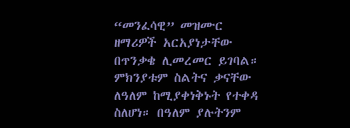“መንፈሳዊ” መዝሙር ዘማሪዎች አርአያነታቸው በጥንቃቄ ሊመረመር ይገባል። ምክንያቱም ስልትና ቃናቸው ለዓለም ከሚያቀነቅኑት የተቀዳ ስለሆነ። በዓለም ያሉትንም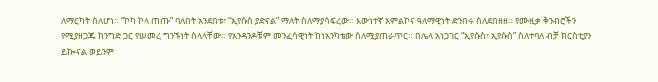ለማርካት ስለሆነ። “ኮካ ኮላ ጠጡ” ባለበት አንደበቱ፣ “ኢየሱስ ያድናል” ማለት ስለማያሳፍረው። እውነተኛ አምልኮና ዓለማዊነት ድንበሩ ስለደበዘዘ። የሙዚቃ ቅንብሮችን የሚያዘጋጁ ከንግድ ጋር የሠመረ ግንኙነት ስላላቸው። የአንዳንዶቹም መንፈሳዊነት ከነአንካቴው ስለሚያጠራጥር። በሌላ አነጋገር “ኢየሱስ፣ ኢየሱስ” ስለተባለ ብቻ ክርስቲያን ይኰናል ወይንም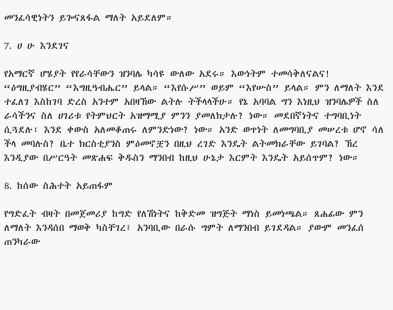መንፈሳዊነትን ይጐናጸፋል ማለት አይደለም።

7. ሀ ሁ እንደገና

የአማርኛ ሆሄያት የየራሳቸውን ዝንባሌ ካሳዩ ውለው አደሩ። እውነትም ተመሳቅለናልና! “ዕግዚያብሄር” “እግዚዓብሔር” ይላል። “እየሱሥ” ወይም “እየሡስ” ይላል። ምን ለማለት እንደ ተፈለገ እስከገባ ድረስ አንተም አበዛኸው ልትሉ ትችላላችሁ። የኔ አባባል ግን እነዚህ ዝንባሌዎች ስለ ራሳችንና ስለ ሀገሪቱ የትምህርት አዝማሚያ ምንን ያመለክታሉ? ነው። መደበኛነትና ተግባቢነት ሲጓደሉ፣ እንደ ቀውስ አለመቆጠሩ ለምንድነው? ነው። አንድ ወጥነት ለመግባቢያ መሠረቱ ሆኖ ሳለ ችላ መባሉስ? ቤተ ክርስቲያንስ ምዕመኖቿን በዚህ ረገድ እንዴት ልትመክራቸው ይገባል? ኸረ እንዲያው በሥርዓት መጽሐፍ ቅዱስን ማንበብ ከዚህ ሁኔታ እርምት እንዴት አይሰጥም? ነው።

8. ከሰው ስሕተት አይጠፋም

የግድፈት ብዛት በመጀመሪያ ከግድ የለሽነትና ከቅድመ ዝግጅት ማነስ ይመነጫል። ጸሐፊው ምን ለማለት እንዳሰበ ማወቅ ካስቸገረ፤ አንባቢው በራሱ ግምት ለማንበብ ይገደዳል። ያውም መንፈሰ ጠንካራው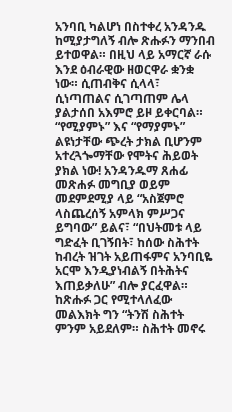አንባቢ ካልሆነ በስተቀረ አንዳንዱ ከሚያታግለኝ ብሎ ጽሑፉን ማንበብ ይተወዋል። በዚህ ላይ አማርኛ ራሱ እንደ ዕብራዊው ዘወርዋራ ቋንቋ ነው። ሲጠብቅና ሲላላ፣ ሲነጣጠልና ሲገጣጠም ሌላ ያልታሰበ አእምሮ ይዞ ይቀርባል። “የሚያምኑ” እና “የማያምኑ” ልዩነታቸው ጭረት ታክል ቢሆንም አተረጓጐማቸው የሞትና ሕይወት ያክል ነው! አንዳንዱማ ጸሐፊ መጽሐፉ መግቢያ ወይም መደምደሚያ ላይ “አስጀምሮ ላስጨረሰኝ አምላክ ምሥጋና ይግባው” ይልና፣ “በህትመቱ ላይ ግድፈት ቢገኝበት፣ ከሰው ስሕተት ከብረት ዝገት አይጠፋምና አንባቢዬ አርሞ እንዲያነብልኝ በትሕትና እጠይቃለሁ” ብሎ ያርፈዋል። ከጽሑፉ ጋር የሚተላለፈው መልእክት ግን “ትንሽ ስሕተት ምንም አይደለም። ስሕተት መኖሩ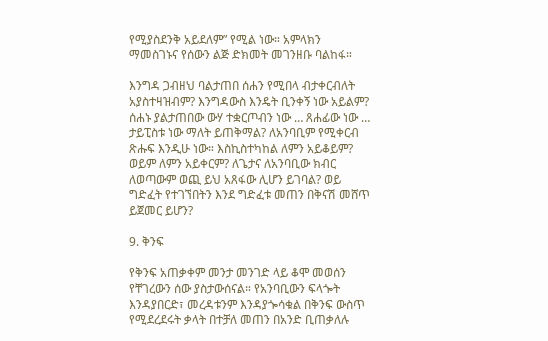የሚያስደንቅ አይደለም” የሚል ነው። አምላክን ማመስገኑና የሰውን ልጅ ድክመት መገንዘቡ ባልከፋ።

እንግዳ ጋብዘህ ባልታጠበ ሰሐን የሚበላ ብታቀርብለት አያስተዛዝብም? እንግዳውስ እንዴት ቢንቀኝ ነው አይልም? ሰሐኑ ያልታጠበው ውሃ ተቋርጦብን ነው … ጸሐፊው ነው … ታይፒስቱ ነው ማለት ይጠቅማል? ለአንባቢም የሚቀርብ ጽሑፍ እንዲሁ ነው። እስኪስተካከል ለምን አይቆይም? ወይም ለምን አይቀርም? ለጌታና ለአንባቢው ክብር ለወጣውም ወጪ ይህ አጸፋው ሊሆን ይገባል? ወይ ግድፈት የተገኘበትን እንደ ግድፈቱ መጠን በቅናሽ መሸጥ ይጀመር ይሆን?

9. ቅንፍ

የቅንፍ አጠቃቀም መንታ መንገድ ላይ ቆሞ መወሰን የቸገረውን ሰው ያስታውሰናል። የአንባቢውን ፍላጐት እንዳያበርድ፣ መረዳቱንም እንዳያጐሳቁል በቅንፍ ውስጥ የሚደረደሩት ቃላት በተቻለ መጠን በአንድ ቢጠቃለሉ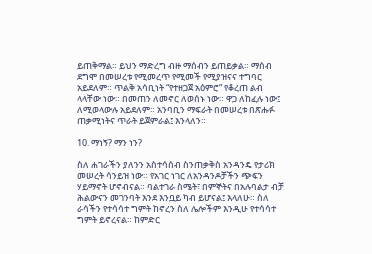ይጠቅማል። ይህን ማድረግ ብዙ ማሰብን ይጠይቃል። ማሰብ ደግሞ በመሠረቱ የሚመረጥ የሚመች የሚያዝናና ተግባር አይደለም። ጥልቅ አሳቢነት “የተዘጋጀ አዕምሮ” የቆረጠ ልብ ላላቸው ነው። በመጠን ለመኖር ለወሰኑ ነው። ዋጋ ለከፈሉ ነው፤ ለሚወላውሉ አይደለም። አንባቢን ማፍራት በመሠረቱ በጽሑፉ ጠቃሚነትና ጥራት ይጀምራል፤ እንላለን።

10. ማነኝ? ማን ነን?

ስለ ሐገራችን ያለንን አስተሳሰብ ስንጠቃቅስ አንዳንዴ የታሪክ መሠረት ሳንይዝ ነው። የአገር ነገር ለአንዳንዶቻችን ጭፍን ሃይማኖት ሆኖብናል። ባልተገራ ስሜት፣ በምኞትና በአሉባልታ ብቻ ሕልውናን መገንባት እንደ እንቧይ ካብ ይሆናል፤ እላለሁ። ስለ ራሳችን የተሳሳተ ግምት ከኖረን ስለ ሌሎችም እንዲሁ የተሳሳተ ግምት ይኖረናል። ከምድር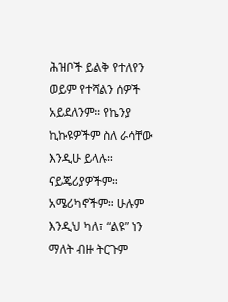ሕዝቦች ይልቅ የተለየን ወይም የተሻልን ሰዎች አይደለንም። የኬንያ ኪኩዩዎችም ስለ ራሳቸው እንዲሁ ይላሉ። ናይጄሪያዎችም። አሜሪካኖችም። ሁሉም እንዲህ ካለ፣ “ልዩ” ነን ማለት ብዙ ትርጉም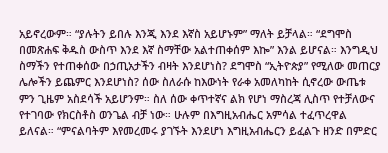አይኖረውም። “ያሉትን ይበሉ እንጂ እንደ እኛስ አይሆኑም” ማለት ይቻላል። “ደግሞስ በመጽሐፍ ቅዱስ ውስጥ እንደ እኛ ስማቸው አልተጠቀሰም እኰ” እንል ይሆናል። እንግዲህ ስማችን የተጠቀሰው በኃጢአታችን ብዛት እንደሆነስ? ደግሞስ “ኢትዮጵያ” የሚለው መጠርያ ሌሎችን ይጨምር እንደሆነስ? ሰው ስለራሱ ከእውነት የራቀ አመለካከት ሲኖረው ውጤቱ ምን ጊዜም አስደሳች አይሆንም። ስለ ሰው ቀጥተኛና ልክ የሆነ ማስረጃ ሊስጥ የተቻለውና የተገባው የክርስቶስ ወንጌል ብቻ ነው። ሁሉም በእግዚአብሔር አምሳል ተፈጥረዋል ይለናል። “ምናልባትም እየመረመሩ ያገኙት እንደሆነ እግዚአብሔርን ይፈልጉ ዘንድ በምድር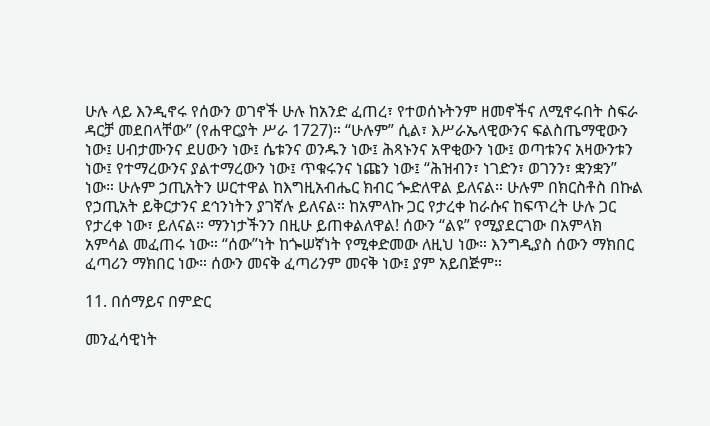ሁሉ ላይ እንዲኖሩ የሰውን ወገኖች ሁሉ ከአንድ ፈጠረ፣ የተወሰኑትንም ዘመኖችና ለሚኖሩበት ስፍራ ዳርቻ መደበላቸው” (የሐዋርያት ሥራ 1727)። “ሁሉም” ሲል፣ እሥራኤላዊውንና ፍልስጤማዊውን ነው፤ ሀብታሙንና ደሀውን ነው፤ ሴቱንና ወንዱን ነው፤ ሕጻኑንና አዋቂውን ነው፤ ወጣቱንና አዛውንቱን ነው፤ የተማረውንና ያልተማረውን ነው፤ ጥቁሩንና ነጩን ነው፤ “ሕዝብን፣ ነገድን፣ ወገንን፣ ቋንቋን” ነው። ሁሉም ኃጢአትን ሠርተዋል ከእግዚአብሔር ክብር ጐድለዋል ይለናል። ሁሉም በክርስቶስ በኩል የኃጢአት ይቅርታንና ደኅንነትን ያገኛሉ ይለናል። ከአምላኩ ጋር የታረቀ ከራሱና ከፍጥረት ሁሉ ጋር የታረቀ ነው፣ ይለናል። ማንነታችንን በዚሁ ይጠቀልለዋል! ሰውን “ልዩ” የሚያደርገው በአምላክ አምሳል መፈጠሩ ነው። “ሰው”ነት ከጐሠኛነት የሚቀድመው ለዚህ ነው። እንግዲያስ ሰውን ማክበር ፈጣሪን ማክበር ነው። ሰውን መናቅ ፈጣሪንም መናቅ ነው፤ ያም አይበጅም።

11. በሰማይና በምድር

መንፈሳዊነት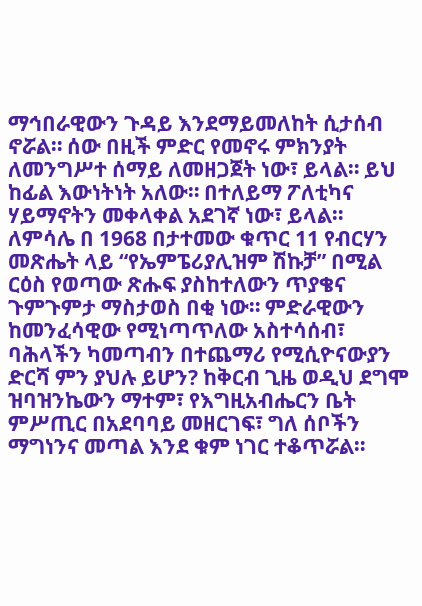ማኅበራዊውን ጉዳይ እንደማይመለከት ሲታሰብ ኖሯል። ሰው በዚች ምድር የመኖሩ ምክንያት ለመንግሥተ ሰማይ ለመዘጋጀት ነው፣ ይላል። ይህ ከፊል እውነትነት አለው። በተለይማ ፖለቲካና ሃይማኖትን መቀላቀል አደገኛ ነው፣ ይላል። ለምሳሌ በ 1968 በታተመው ቁጥር 11 የብርሃን መጽሔት ላይ “የኤምፔሪያሊዝም ሽኩቻ” በሚል ርዕስ የወጣው ጽሑፍ ያስከተለውን ጥያቄና ጉምጉምታ ማስታወስ በቂ ነው። ምድራዊውን ከመንፈሳዊው የሚነጣጥለው አስተሳሰብ፣ ባሕላችን ካመጣብን በተጨማሪ የሚሲዮናውያን ድርሻ ምን ያህሉ ይሆን? ከቅርብ ጊዜ ወዲህ ደግሞ ዝባዝንኬውን ማተም፣ የእግዚአብሔርን ቤት ምሥጢር በአደባባይ መዘርገፍ፣ ግለ ሰቦችን ማግነንና መጣል እንደ ቁም ነገር ተቆጥሯል።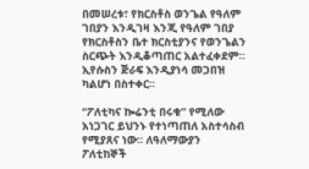በመሠረቱ፣ የክርስቶስ ወንጌል የዓለም ገበያን እንዲገዛ እንጂ የዓለም ገበያ የክርስቶስን ቤተ ክርስቲያንና የወንጌልን ስርጭት እንዲቆጣጠር አልተፈቀደም። ኢየሱስን ጅራፍ እንዲያነሳ መጋበዝ ካልሆነ በስተቀር።

“ፖለቲካና ኰሬንቲ በሩቁ” የሚለው አነጋገር ይህንኑ የተነጣጠለ አስተሳስብ የሚያጸና ነው። ለዓለማውያን ፖለቲከኞች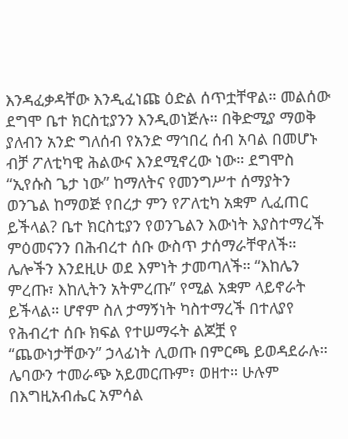እንዳፈቃዳቸው እንዲፈነጩ ዕድል ሰጥቷቸዋል። መልሰው ደግሞ ቤተ ክርስቲያንን እንዲወነጅሉ። በቅድሚያ ማወቅ ያለብን አንድ ግለሰብ የአንድ ማኅበረ ሰብ አባል በመሆኑ ብቻ ፖለቲካዊ ሕልውና እንደሚኖረው ነው። ደግሞስ “ኢየሱስ ጌታ ነው” ከማለትና የመንግሥተ ሰማያትን ወንጌል ከማወጅ የበረታ ምን የፖለቲካ አቋም ሊፈጠር ይችላል? ቤተ ክርስቲያን የወንጌልን እውነት እያስተማረች ምዕመናንን በሕብረተ ሰቡ ውስጥ ታሰማራቸዋለች። ሌሎችን እንደዚሁ ወደ እምነት ታመጣለች። “እከሌን ምረጡ፣ እከሊትን አትምረጡ” የሚል አቋም ላይኖራት ይችላል። ሆኖም ስለ ታማኝነት ካስተማረች በተለያየ የሕብረተ ሰቡ ክፍል የተሠማሩት ልጆቿ የ “ጨውነታቸውን” ኃላፊነት ሊወጡ በምርጫ ይወዳደራሉ። ሌባውን ተመራጭ አይመርጡም፣ ወዘተ። ሁሉም በእግዚአብሔር አምሳል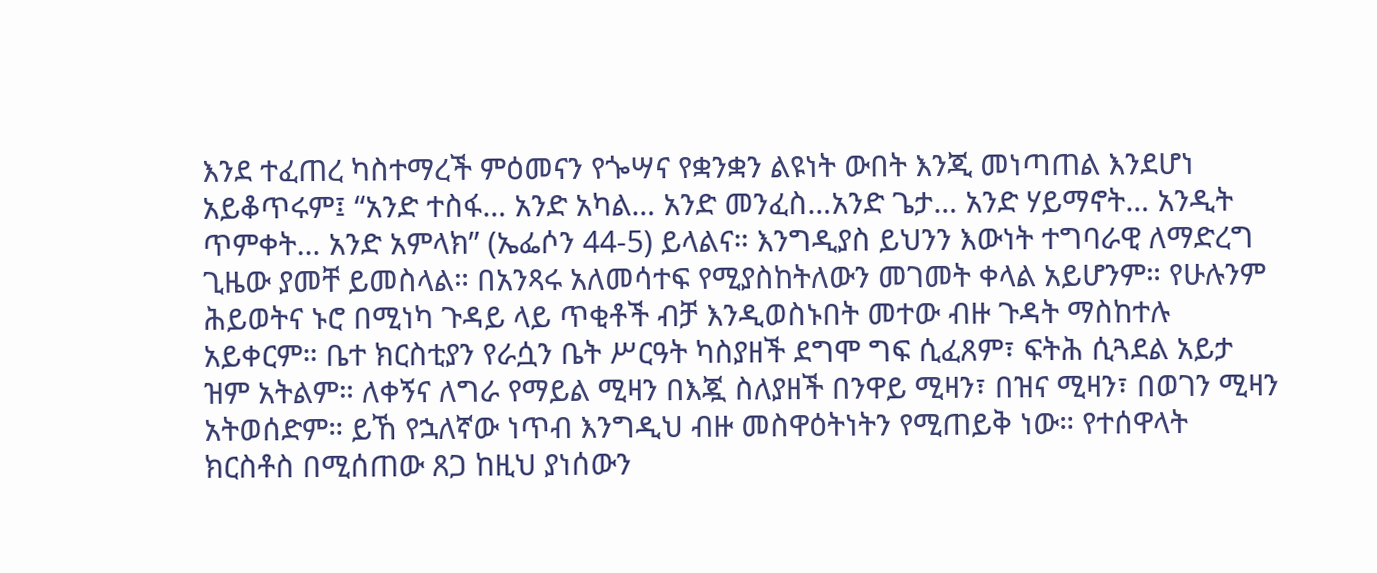እንደ ተፈጠረ ካስተማረች ምዕመናን የጐሣና የቋንቋን ልዩነት ውበት እንጂ መነጣጠል እንደሆነ አይቆጥሩም፤ “አንድ ተስፋ… አንድ አካል… አንድ መንፈስ…አንድ ጌታ… አንድ ሃይማኖት… አንዲት ጥምቀት… አንድ አምላክ” (ኤፌሶን 44-5) ይላልና። እንግዲያስ ይህንን እውነት ተግባራዊ ለማድረግ ጊዜው ያመቸ ይመስላል። በአንጻሩ አለመሳተፍ የሚያስከትለውን መገመት ቀላል አይሆንም። የሁሉንም ሕይወትና ኑሮ በሚነካ ጉዳይ ላይ ጥቂቶች ብቻ እንዲወስኑበት መተው ብዙ ጉዳት ማስከተሉ አይቀርም። ቤተ ክርስቲያን የራሷን ቤት ሥርዓት ካስያዘች ደግሞ ግፍ ሲፈጸም፣ ፍትሕ ሲጓደል አይታ ዝም አትልም። ለቀኝና ለግራ የማይል ሚዛን በእጇ ስለያዘች በንዋይ ሚዛን፣ በዝና ሚዛን፣ በወገን ሚዛን አትወሰድም። ይኸ የኋለኛው ነጥብ እንግዲህ ብዙ መስዋዕትነትን የሚጠይቅ ነው። የተሰዋላት ክርስቶስ በሚሰጠው ጸጋ ከዚህ ያነሰውን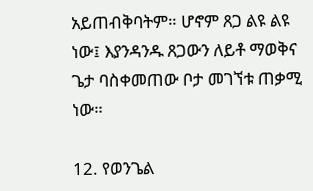አይጠብቅባትም። ሆኖም ጸጋ ልዩ ልዩ ነው፤ እያንዳንዱ ጸጋውን ለይቶ ማወቅና ጌታ ባስቀመጠው ቦታ መገኘቱ ጠቃሚ ነው።

12. የወንጌል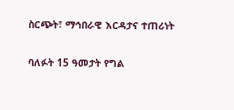ስርጭት፣ ማኅበራዊ እርዳታና ተጠሪነት

ባለፉት 15 ዓመታት የግል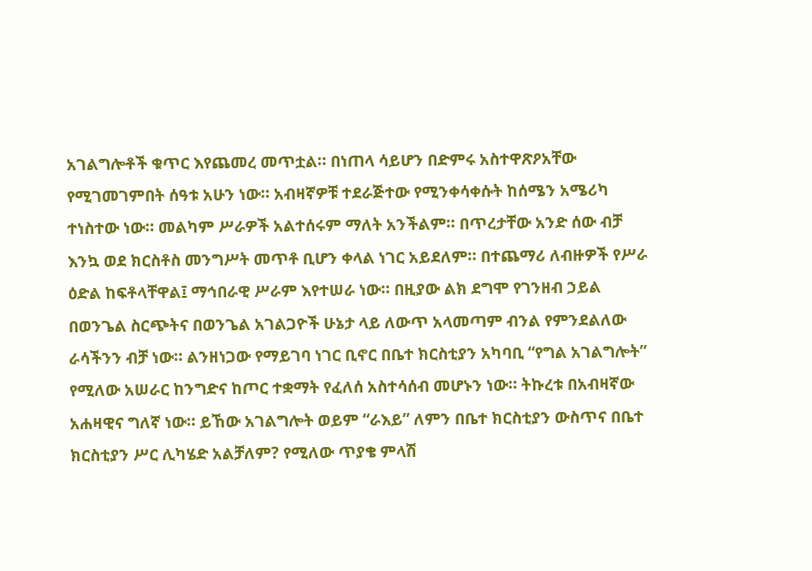አገልግሎቶች ቁጥር እየጨመረ መጥቷል። በነጠላ ሳይሆን በድምሩ አስተዋጽዖአቸው የሚገመገምበት ሰዓቱ አሁን ነው። አብዛኛዎቹ ተደራጅተው የሚንቀሳቀሱት ከሰሜን አሜሪካ ተነስተው ነው። መልካም ሥራዎች አልተሰሩም ማለት አንችልም። በጥረታቸው አንድ ሰው ብቻ እንኳ ወደ ክርስቶስ መንግሥት መጥቶ ቢሆን ቀላል ነገር አይደለም። በተጨማሪ ለብዙዎች የሥራ ዕድል ከፍቶላቸዋል፤ ማኅበራዊ ሥራም እየተሠራ ነው። በዚያው ልክ ደግሞ የገንዘብ ኃይል በወንጌል ስርጭትና በወንጌል አገልጋዮች ሁኔታ ላይ ለውጥ አላመጣም ብንል የምንደልለው ራሳችንን ብቻ ነው። ልንዘነጋው የማይገባ ነገር ቢኖር በቤተ ክርስቲያን አካባቢ “የግል አገልግሎት” የሚለው አሠራር ከንግድና ከጦር ተቋማት የፈለሰ አስተሳሰብ መሆኑን ነው። ትኩረቱ በአብዛኛው አሐዛዊና ግለኛ ነው። ይኸው አገልግሎት ወይም “ራእይ” ለምን በቤተ ክርስቲያን ውስጥና በቤተ ክርስቲያን ሥር ሊካሄድ አልቻለም? የሚለው ጥያቄ ምላሽ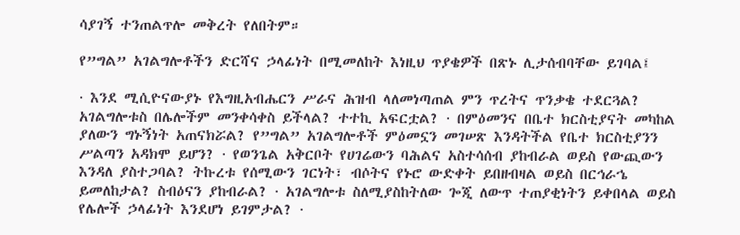ሳያገኝ ተንጠልጥሎ መቅረት የለበትም።

የ”ግል” አገልግሎቶችን ድርሻና ኃላፊነት በሚመለከት እነዚህ ጥያቄዎች በጽኑ ሊታሰብባቸው ይገባል፤

· እንደ ሚሲዮናውያኑ የእግዚአብሔርን ሥራና ሕዝብ ላለመነጣጠል ምን ጥረትና ጥንቃቄ ተደርጓል? አገልግሎቱስ በሌሎችም መንቀሳቀስ ይችላል? ተተኪ አፍርቷል? · በምዕመንና በቤተ ክርስቲያናት መካከል ያለውን ግኑኝነት አጠናክሯል? የ”ግል” አገልግሎቶች ምዕመኗን መገሠጽ እንዳትችል የቤተ ክርስቲያንን ሥልጣን አዳክሞ ይሆን? · የወንጌል አቅርቦት የሀገሬውን ባሕልና አስተሳሰብ ያከብራል ወይስ የውጪውን እንዳለ ያስተጋባል? ትኩረቱ የሰሚውን ገርነት፣ ብሶትና የኑሮ ውድቀት ይበዘብዛል ወይስ በርኅራኄ ይመለከታል? ስብዕናን ያከብራል? · አገልግሎቱ ስለሚያስከትለው ጐጂ ለውጥ ተጠያቂነትን ይቀበላል ወይስ የሌሎች ኃላፊነት እንደሆነ ይገምታል? ·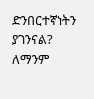ድንበርተኛነትን ያገንናል? ለማንም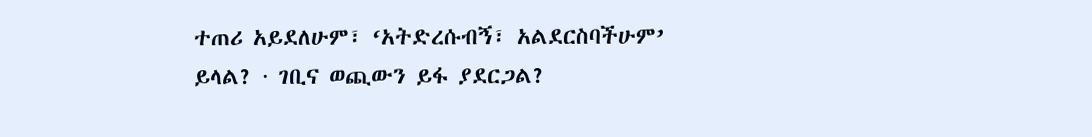ተጠሪ አይደለሁም፣ ‘አትድረሱብኝ፣ አልደርስባችሁም’ ይላል? · ገቢና ወጪውን ይፋ ያደርጋል?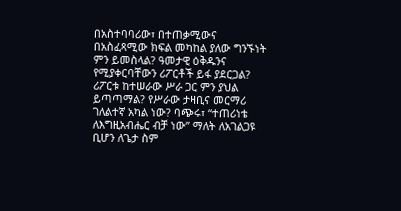በአስተባባሪው፣ በተጠቃሚውና በአስፈጻሚው ክፍል መካከል ያለው ግንኙነት ምን ይመስላል? ዓመታዊ ዕቅዱንና የሚያቀርባቸውን ሪፖርቶች ይፋ ያደርጋል? ሪፖርቱ ከተሠራው ሥራ ጋር ምን ያህል ይጣጣማል? የሥራው ታዛቢና መርማሪ ገለልተኛ አካል ነው? ባጭሩ፣ “ተጠሪነቴ ለእግዚአብሔር ብቻ ነው” ማለት ለአገልጋዩ ቢሆን ለጌታ ስም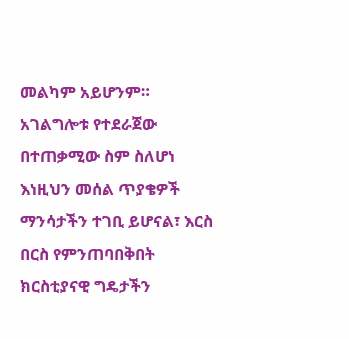መልካም አይሆንም። አገልግሎቱ የተደራጀው በተጠቃሚው ስም ስለሆነ እነዚህን መሰል ጥያቄዎች ማንሳታችን ተገቢ ይሆናል፣ እርስ በርስ የምንጠባበቅበት ክርስቲያናዊ ግዴታችን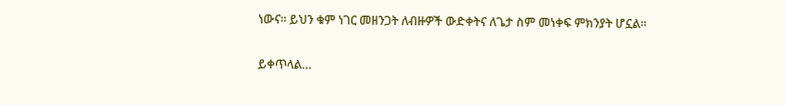ነውና። ይህን ቁም ነገር መዘንጋት ለብዙዎች ውድቀትና ለጌታ ስም መነቀፍ ምክንያት ሆኗል።

ይቀጥላል…